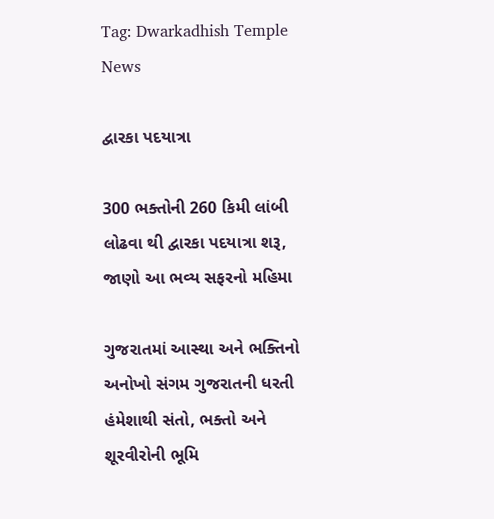Tag: Dwarkadhish Temple News

દ્વારકા પદયાત્રા

300 ભક્તોની 260 કિમી લાંબી લોઢવા થી દ્વારકા પદયાત્રા શરૂ, જાણો આ ભવ્ય સફરનો મહિમા

ગુજરાતમાં આસ્થા અને ભક્તિનો અનોખો સંગમ ગુજરાતની ધરતી હંમેશાથી સંતો, ભક્તો અને શૂરવીરોની ભૂમિ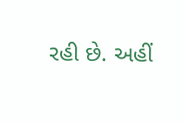રહી છે. અહીં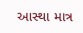આસ્થા માત્ર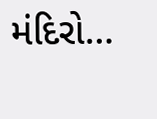મંદિરો…